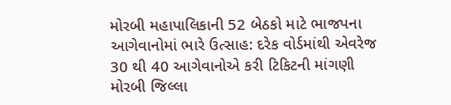મોરબી મહાપાલિકાની 52 બેઠકો માટે ભાજપના આગેવાનોમાં ભારે ઉત્સાહ: દરેક વોર્ડમાંથી એવરેજ 30 થી 40 આગેવાનોએ કરી ટિકિટની માંગણી મોરબી જિલ્લા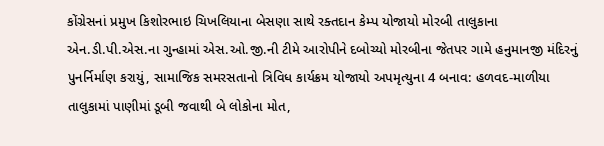કોંગ્રેસનાં પ્રમુખ કિશોરભાઇ ચિખલિયાના બેસણા સાથે રક્તદાન કેમ્પ યોજાયો મોરબી તાલુકાના એન.ડી.પી.એસ.ના ગુન્હામાં એસ.ઓ.જી.ની ટીમે આરોપીને દબોચ્યો મોરબીના જેતપર ગામે હનુમાનજી મંદિરનું પુનર્નિર્માણ કરાયું, સામાજિક સમરસતાનો ત્રિવિધ કાર્યક્રમ યોજાયો અપમૃત્યુના 4 બનાવ: હળવદ-માળીયા તાલુકામાં પાણીમાં ડૂબી જવાથી બે લોકોના મોત,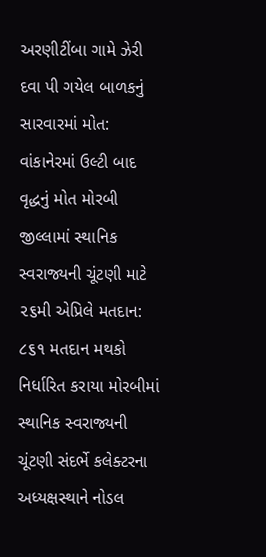અરણીટીંબા ગામે ઝેરી દવા પી ગયેલ બાળકનું સારવારમાં મોત: વાંકાનેરમાં ઉલ્ટી બાદ વૃદ્ધનું મોત મોરબી જીલ્લામાં સ્થાનિક સ્વરાજ્યની ચૂંટણી માટે ૨૬મી એપ્રિલે મતદાન: ૮૬૧ મતદાન મથકો નિર્ધારિત કરાયા મોરબીમાં સ્થાનિક સ્વરાજ્યની ચૂંટણી સંદર્ભે કલેક્ટરના અધ્યક્ષસ્થાને નોડલ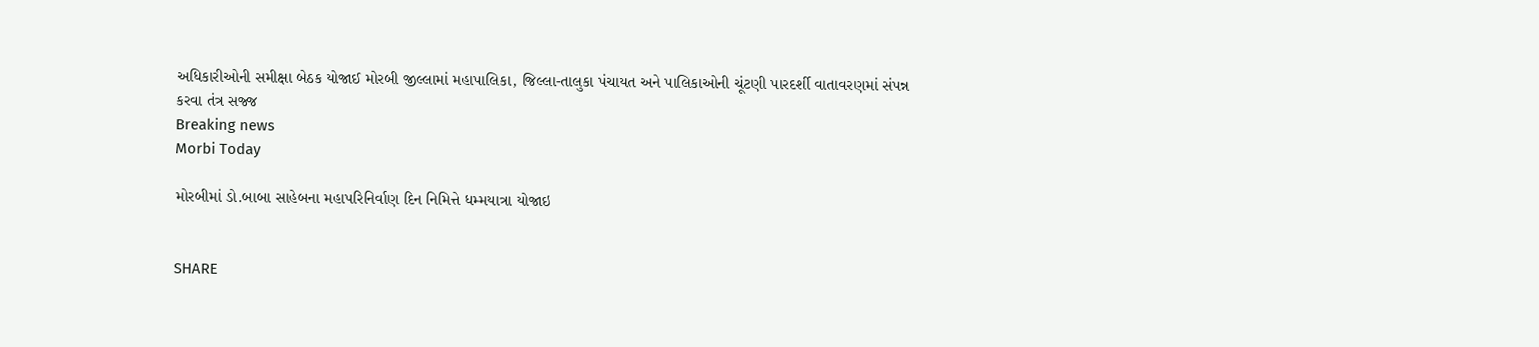અધિકારીઓની સમીક્ષા બેઠક યોજાઈ મોરબી જીલ્લામાં મહાપાલિકા, જિલ્લા-તાલુકા પંચાયત અને પાલિકાઓની ચૂંટણી પારદર્શી વાતાવરણમાં સંપન્ન કરવા તંત્ર સજ્જ
Breaking news
Morbi Today

મોરબીમાં ડો.બાબા સાહેબના મહાપરિનિર્વાણ દિન નિમિત્તે ધમ્મયાત્રા યોજાઇ


SHARE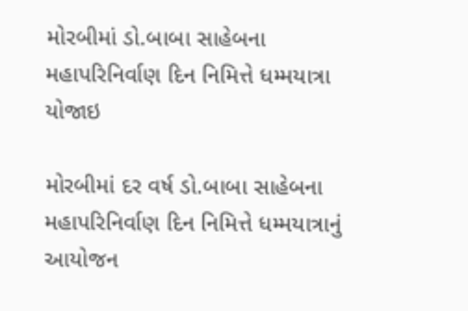મોરબીમાં ડો.બાબા સાહેબના મહાપરિનિર્વાણ દિન નિમિત્તે ધમ્મયાત્રા યોજાઇ

મોરબીમાં દર વર્ષ ડો.બાબા સાહેબના મહાપરિનિર્વાણ દિન નિમિત્તે ધમ્મયાત્રાનું આયોજન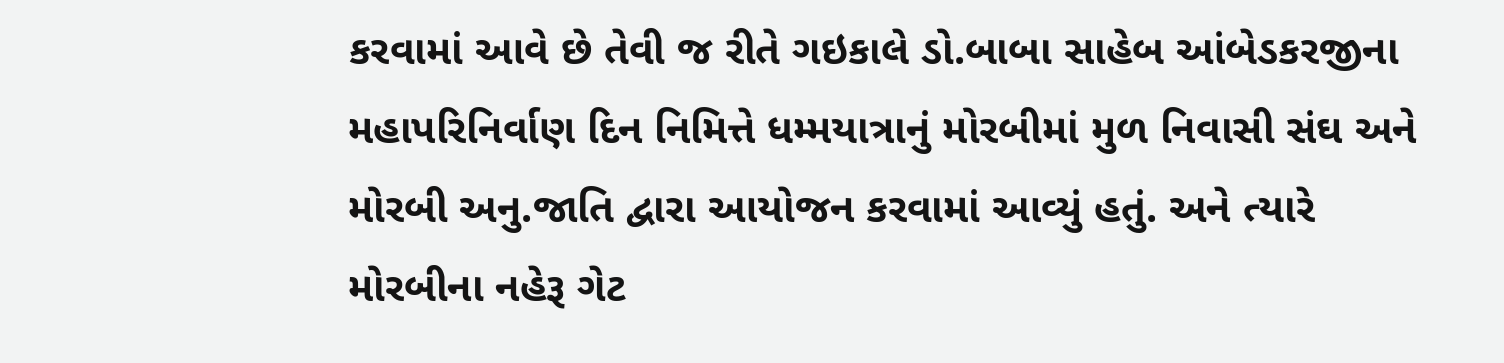કરવામાં આવે છે તેવી જ રીતે ગઇકાલે ડો.બાબા સાહેબ આંબેડકરજીના મહાપરિનિર્વાણ દિન નિમિત્તે ધમ્મયાત્રાનું મોરબીમાં મુળ નિવાસી સંઘ અને મોરબી અનુ.જાતિ દ્વારા આયોજન કરવામાં આવ્યું હતું. અને ત્યારે મોરબીના નહેરૂ ગેટ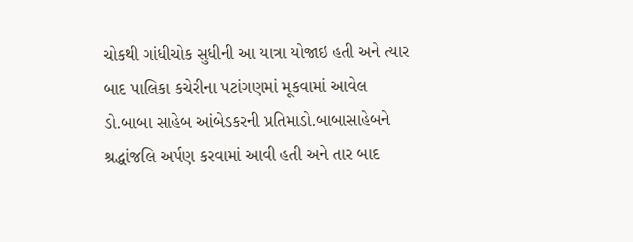ચોકથી ગાંધીચોક સુધીની આ યાત્રા યોજાઇ હતી અને ત્યાર બાદ પાલિકા કચેરીના પટાંગણમાં મૂકવામાં આવેલ ડો.બાબા સાહેબ આંબેડકરની પ્રતિમાડો.બાબાસાહેબને શ્રદ્ધાંજલિ અર્પણ કરવામાં આવી હતી અને તાર બાદ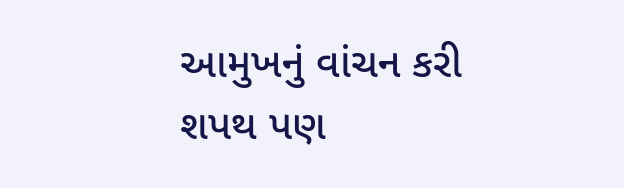આમુખનું વાંચન કરી શપથ પણ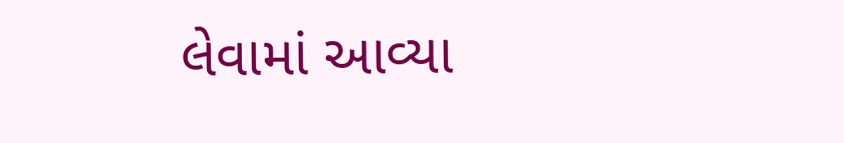લેવામાં આવ્યા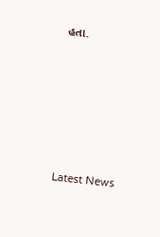હતા.






Latest News